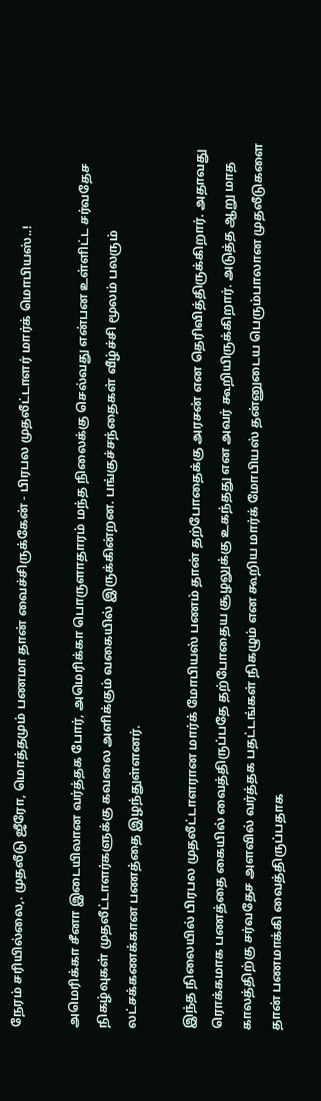நேரம் சரியில்லை,. முதலீடு ஜீரோ, மொத்தமும் பணமா தான் வைச்சிருக்கேன் - பிரபல முதலீட்டாளர் மார்க் மொபியஸ்..!

அமெரிக்கா சீனா இடையிலான வர்த்தக போர், அமெரிக்கா பொருளாதாரம் மந்த நிலைக்கு செல்வது என்பன உள்ளிட்ட சர்வதேச நிகழ்வுகள் முதலீட்டாளர்களுக்கு கவலை அளிக்கும் வகையில் இருக்கின்றன. பங்குச்சந்தைகள் வீழ்ச்சி மூலம் பலரும் லட்சக்கணக்கான பணத்தை இழந்துள்ளனர்.

இந்த நிலையில் பிரபல முதலீட்டாளரான மார்க் மோபியஸ் பணம் தான் தற்போதைக்கு அரசன் என தெரிவித்திருக்கிறார். அதாவது ரொக்கமாக பணத்தை கையில் வைத்திருப்பதே தற்போதைய சூழலுக்கு உகந்தது என அவர் கூறியிருக்கிறார். அடுத்த ஆறு மாத காலத்திற்கு சர்வதேச அளவில் வர்த்தக பதட்டங்கள் நிகழும் என கூறிய மார்க் மோபியஸ் தன்னுடைய பெரும்பாலான முதலீடுகளை தான் பணமாக்கி வைத்திருப்பதாக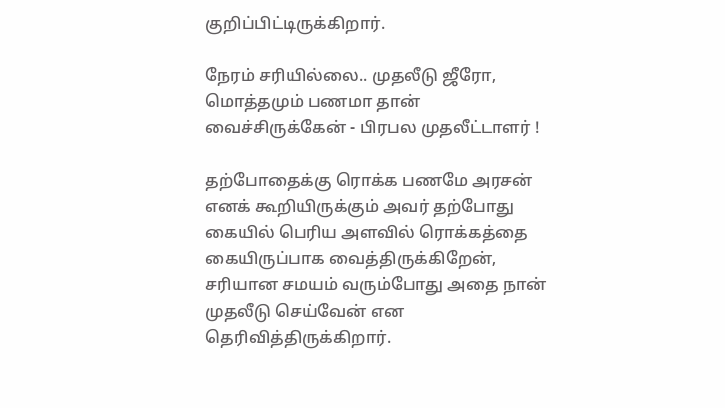குறிப்பிட்டிருக்கிறார்.

நேரம் சரியில்லை.. முதலீடு ஜீரோ, மொத்தமும் பணமா தான் வைச்சிருக்கேன் - பிரபல முதலீட்டாளர் !

தற்போதைக்கு ரொக்க பணமே அரசன் எனக் கூறியிருக்கும் அவர் தற்போது கையில் பெரிய அளவில் ரொக்கத்தை கையிருப்பாக வைத்திருக்கிறேன், சரியான சமயம் வரும்போது அதை நான் முதலீடு செய்வேன் என தெரிவித்திருக்கிறார்.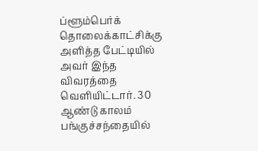ப்ளூம்பெர்க் தொலைக்காட்சிக்கு அளித்த பேட்டியில் அவர் இந்த விவரத்தை வெளியிட்டார். 30 ஆண்டு காலம் பங்குச்சந்தையில்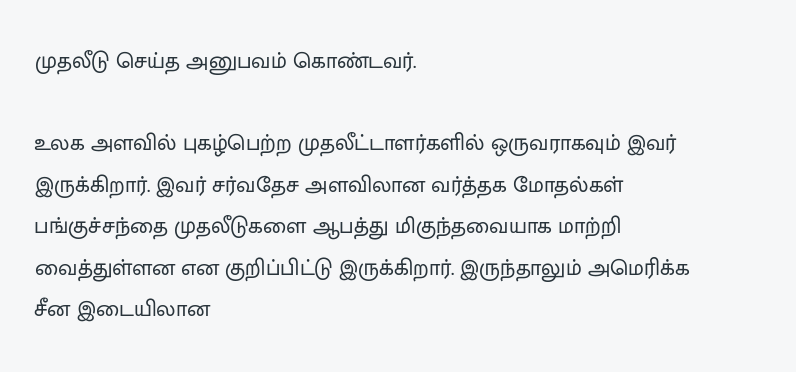முதலீடு செய்த அனுபவம் கொண்டவர்.

உலக அளவில் புகழ்பெற்ற முதலீட்டாளர்களில் ஒருவராகவும் இவர் இருக்கிறார். இவர் சர்வதேச அளவிலான வர்த்தக மோதல்கள் பங்குச்சந்தை முதலீடுகளை ஆபத்து மிகுந்தவையாக மாற்றி வைத்துள்ளன என குறிப்பிட்டு இருக்கிறார். இருந்தாலும் அமெரிக்க சீன இடையிலான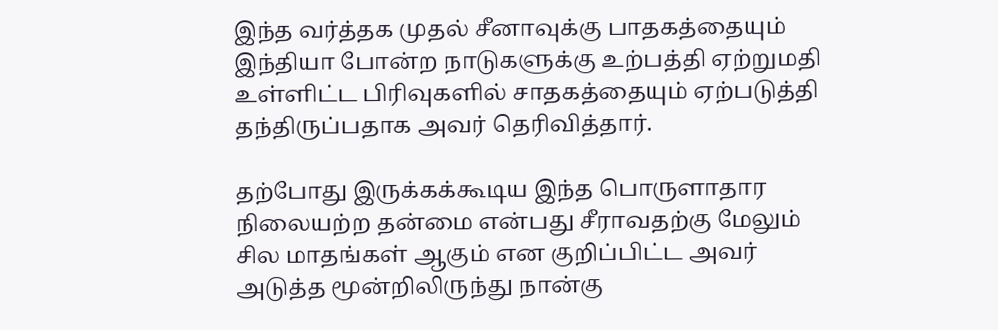இந்த வர்த்தக முதல் சீனாவுக்கு பாதகத்தையும் இந்தியா போன்ற நாடுகளுக்கு உற்பத்தி ஏற்றுமதி உள்ளிட்ட பிரிவுகளில் சாதகத்தையும் ஏற்படுத்தி தந்திருப்பதாக அவர் தெரிவித்தார்.

தற்போது இருக்கக்கூடிய இந்த பொருளாதார நிலையற்ற தன்மை என்பது சீராவதற்கு மேலும் சில மாதங்கள் ஆகும் என குறிப்பிட்ட அவர் அடுத்த மூன்றிலிருந்து நான்கு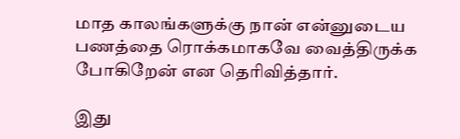மாத காலங்களுக்கு நான் என்னுடைய பணத்தை ரொக்கமாகவே வைத்திருக்க போகிறேன் என தெரிவித்தார்.

இது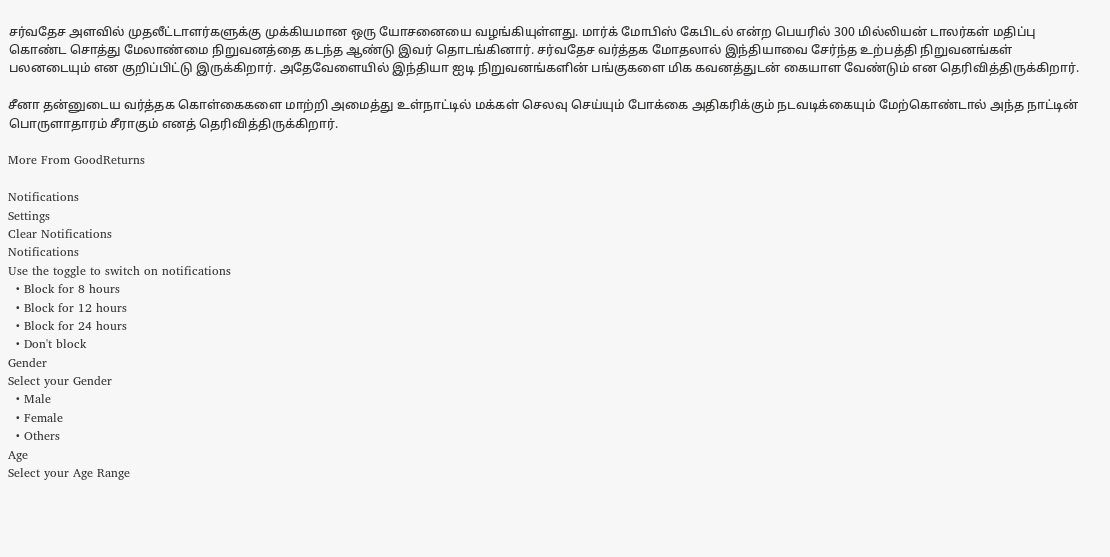சர்வதேச அளவில் முதலீட்டாளர்களுக்கு முக்கியமான ஒரு யோசனையை வழங்கியுள்ளது. மார்க் மோபிஸ் கேபிடல் என்ற பெயரில் 300 மில்லியன் டாலர்கள் மதிப்பு கொண்ட சொத்து மேலாண்மை நிறுவனத்தை கடந்த ஆண்டு இவர் தொடங்கினார். சர்வதேச வர்த்தக மோதலால் இந்தியாவை சேர்ந்த உற்பத்தி நிறுவனங்கள் பலனடையும் என குறிப்பிட்டு இருக்கிறார். அதேவேளையில் இந்தியா ஐடி நிறுவனங்களின் பங்குகளை மிக கவனத்துடன் கையாள வேண்டும் என தெரிவித்திருக்கிறார்.

சீனா தன்னுடைய வர்த்தக கொள்கைகளை மாற்றி அமைத்து உள்நாட்டில் மக்கள் செலவு செய்யும் போக்கை அதிகரிக்கும் நடவடிக்கையும் மேற்கொண்டால் அந்த நாட்டின் பொருளாதாரம் சீராகும் எனத் தெரிவித்திருக்கிறார்.

More From GoodReturns

Notifications
Settings
Clear Notifications
Notifications
Use the toggle to switch on notifications
  • Block for 8 hours
  • Block for 12 hours
  • Block for 24 hours
  • Don't block
Gender
Select your Gender
  • Male
  • Female
  • Others
Age
Select your Age Range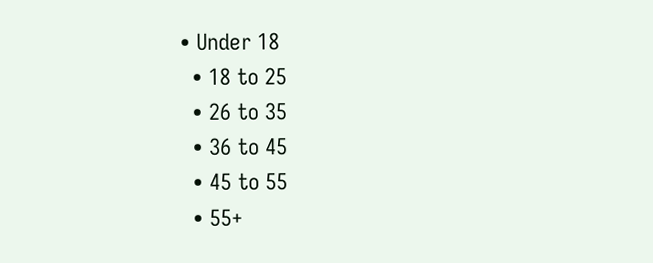• Under 18
  • 18 to 25
  • 26 to 35
  • 36 to 45
  • 45 to 55
  • 55+